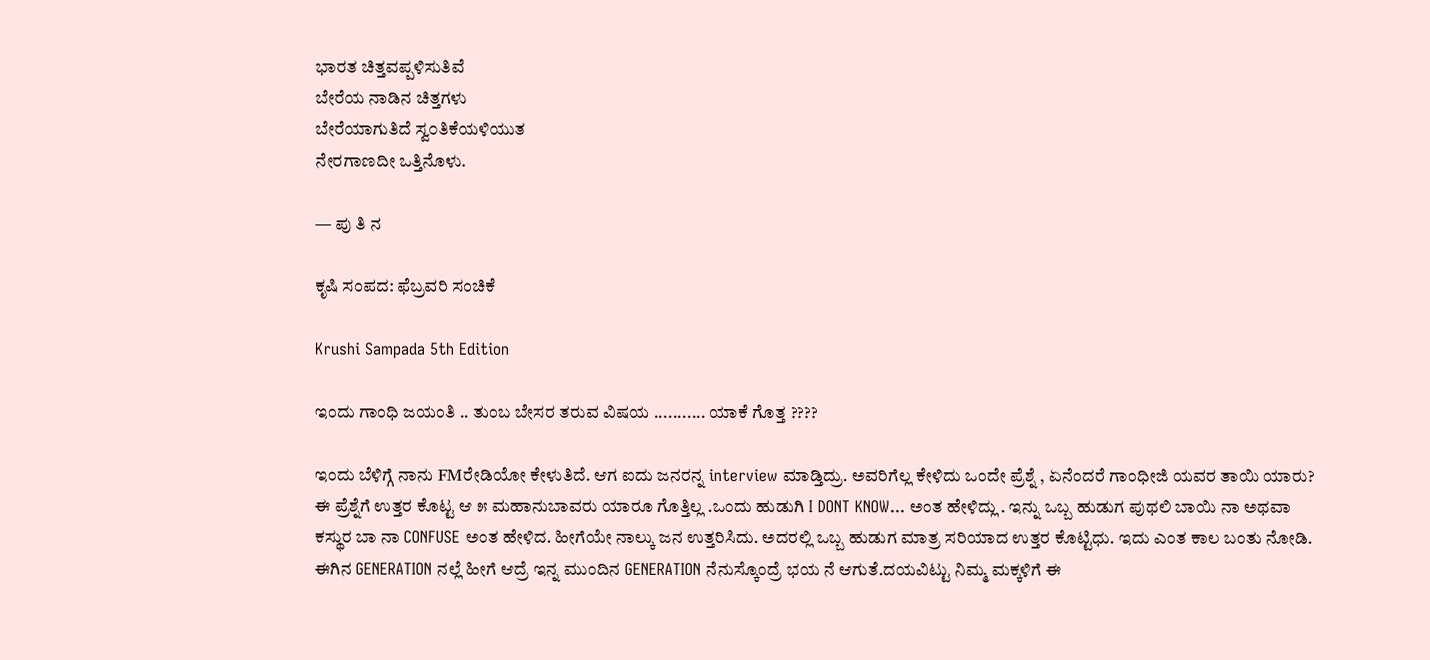ಭಾರತ ಚಿತ್ತವಪ್ಪಳಿಸುತಿವೆ
ಬೇರೆಯ ನಾಡಿನ ಚಿತ್ತಗಳು
ಬೇರೆಯಾಗುತಿದೆ ಸ್ವ೦ತಿಕೆಯಳಿಯುತ
ನೇರಗಾಣದೀ ಒತ್ತಿನೊಳು.

— ಪು ತಿ ನ

ಕೃಷಿ ಸಂಪದ: ಫೆಬ್ರವರಿ ಸಂಚಿಕೆ

Krushi Sampada 5th Edition

ಇಂದು ಗಾಂಧಿ ಜಯಂತಿ .. ತುಂಬ ಬೇಸರ ತರುವ ವಿಷಯ ........... ಯಾಕೆ ಗೊತ್ತ ????

ಇಂದು ಬೆಳಿಗ್ಗೆ ನಾನು FMರೇಡಿಯೋ ಕೇಳುತಿದೆ. ಆಗ ಐದು ಜನರನ್ನ interview ಮಾಡ್ತಿದ್ರು. ಅವರಿಗೆಲ್ಲ ಕೇಳಿದು ಒಂದೇ ಪ್ರೆಶ್ನೆ , ಏನೆಂದರೆ ಗಾಂಧೀಜಿ ಯವರ ತಾಯಿ ಯಾರು? ಈ ಪ್ರೆಶ್ನೆಗೆ ಉತ್ತರ ಕೊಟ್ಟ ಆ ೫ ಮಹಾನುಬಾವರು ಯಾರೂ ಗೊತ್ತಿಲ್ಲ .ಒಂದು ಹುಡುಗಿ I DONT KNOW... ಅಂತ ಹೇಳಿದ್ಲು . ಇನ್ನು ಒಬ್ಬ ಹುಡುಗ ಪುಥಲಿ ಬಾಯಿ ನಾ ಅಥವಾ ಕಸ್ಥುರ ಬಾ ನಾ CONFUSE ಅಂತ ಹೇಳಿದ. ಹೀಗೆಯೇ ನಾಲ್ಕು ಜನ ಉತ್ತರಿಸಿದು. ಅದರಲ್ಲಿ ಒಬ್ಬ ಹುಡುಗ ಮಾತ್ರ ಸರಿಯಾದ ಉತ್ತರ ಕೊಟ್ಟಿಧು. ಇದು ಎಂತ ಕಾಲ ಬಂತು ನೋಡಿ. ಈಗಿನ GENERATION ನಲ್ಲೆ ಹೀಗೆ ಆದ್ರೆ ಇನ್ನ ಮುಂದಿನ GENERATION ನೆನುಸ್ಕೊಂದ್ರೆ ಭಯ ನೆ ಆಗುತೆ.ದಯವಿಟ್ಟು ನಿಮ್ಮ ಮಕ್ಕಳಿಗೆ ಈ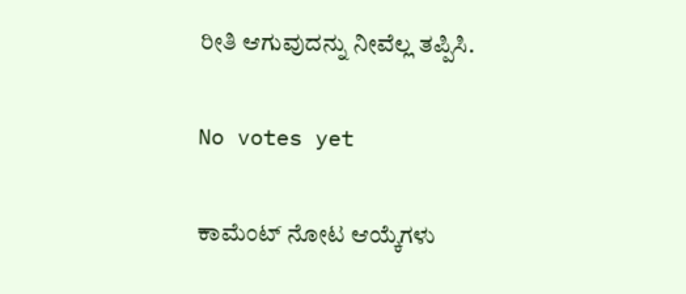ರೀತಿ ಆಗುವುದನ್ನು ನೀವೆಲ್ಲ ತಪ್ಪಿಸಿ.

No votes yet

ಕಾಮೆಂಟ್ ನೋಟ ಆಯ್ಕೆಗಳು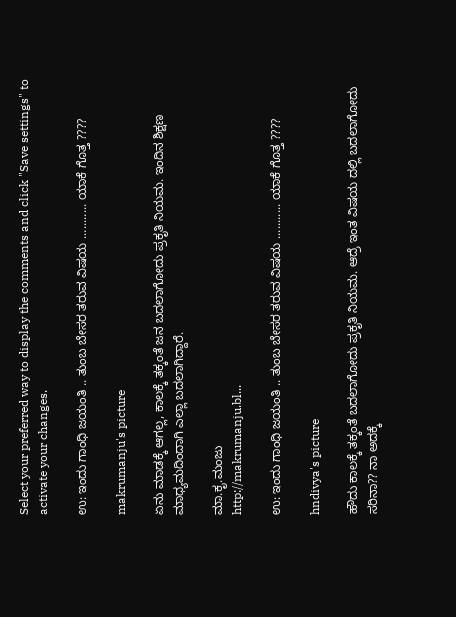Select your preferred way to display the comments and click "Save settings" to activate your changes.

ಉ: ಇಂದು ಗಾಂಧಿ ಜಯಂತಿ .. ತುಂಬ ಬೇಸರ ತರುವ ವಿಷಯ ........... ಯಾಕೆ ಗೊತ್ತ ????

makrumanju's picture

ಏನು ಮಾಡಕ್ಕೆ ಆಗಲ್ಲ, ಕಾಲಕ್ಕೆ ತಕ್ಕಂತೆ ಜನ ಬದಲಾಗೋದು ಪ್ರಕೃತಿ ನಿಯಮ. ಇಂದಿನ ಶಿಕ್ಷಣ ಮಾಧ್ಯಮದಿಂದಾಗಿ ಎಲ್ಲಾ ಬದಲಾಗಿದ್ದಾರೆ.

ಮಾ.ಕೃ.ಮಂಜು
http://makrumanju.bl...

ಉ: ಇಂದು ಗಾಂಧಿ ಜಯಂತಿ .. ತುಂಬ ಬೇಸರ ತರುವ ವಿಷಯ ........... ಯಾಕೆ ಗೊತ್ತ ????

hndivya's picture

ಹೌದು ಕಾಲಕ್ಕೆ ತಕ್ಕಂತೆ ಬದಲಾಗೋದು ಪ್ರಕೃತಿ ನಿಯಮ. ಆದ್ರೆ ಇಂತ ವಿಷಯ ದಲ್ಲಿ ಬದಲಾಗೋದು ಸರಿನಾ?? ನಾ ಅದಕ್ಕೆ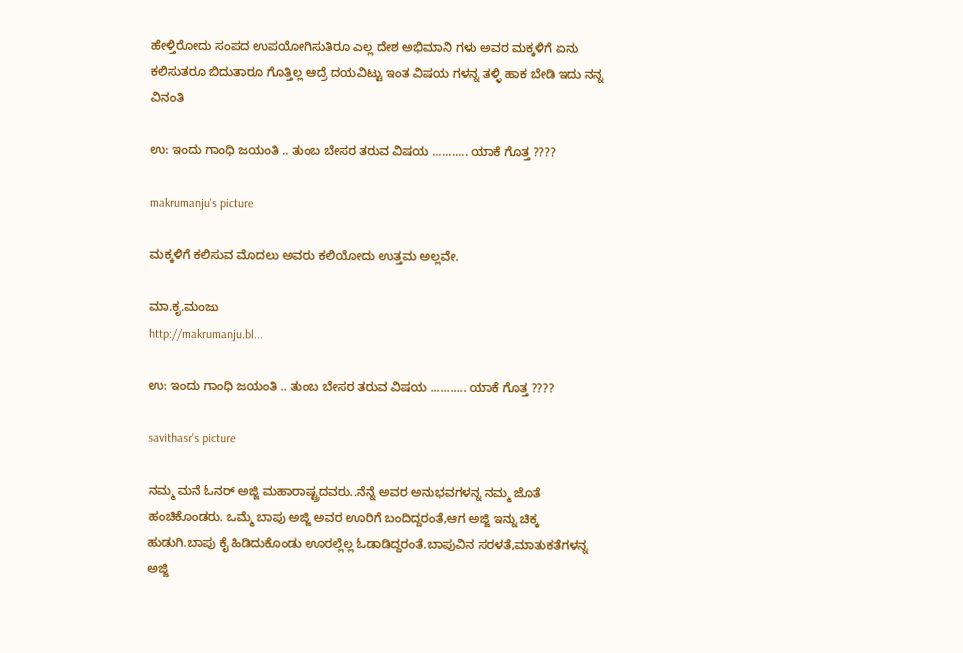ಹೇಳ್ತಿರೋದು ಸಂಪದ ಉಪಯೋಗಿಸುತಿರೂ ಎಲ್ಲ ದೇಶ ಅಭಿಮಾನಿ ಗಳು ಅವರ ಮಕ್ಕಳಿಗೆ ಏನು ಕಲಿಸುತರೂ ಬಿದುತಾರೂ ಗೊತ್ತಿಲ್ಲ ಆದ್ರೆ ದಯವಿಟ್ಟು ಇಂತ ವಿಷಯ ಗಳನ್ನ ತಳ್ಳಿ ಹಾಕ ಬೇಡಿ ಇದು ನನ್ನ ವಿನಂತಿ

ಉ: ಇಂದು ಗಾಂಧಿ ಜಯಂತಿ .. ತುಂಬ ಬೇಸರ ತರುವ ವಿಷಯ ........... ಯಾಕೆ ಗೊತ್ತ ????

makrumanju's picture

ಮಕ್ಕಳಿಗೆ ಕಲಿಸುವ ಮೊದಲು ಅವರು ಕಲಿಯೋದು ಉತ್ತಮ ಅಲ್ಲವೇ.

ಮಾ.ಕೃ.ಮಂಜು
http://makrumanju.bl...

ಉ: ಇಂದು ಗಾಂಧಿ ಜಯಂತಿ .. ತುಂಬ ಬೇಸರ ತರುವ ವಿಷಯ ........... ಯಾಕೆ ಗೊತ್ತ ????

savithasr's picture

ನಮ್ಮ ಮನೆ ಓನರ್ ಅಜ್ಜಿ ಮಹಾರಾಷ್ಟ್ರದವರು..ನೆನ್ನೆ ಅವರ ಅನುಭವಗಳನ್ನ ನಮ್ಮ ಜೊತೆ ಹಂಚಿಕೊಂಡರು. ಒಮ್ಮೆ ಬಾಪು ಅಜ್ಜಿ ಅವರ ಊರಿಗೆ ಬಂದಿದ್ದರಂತೆ,ಆಗ ಅಜ್ಜಿ ಇನ್ನು ಚಿಕ್ಕ ಹುಡುಗಿ.ಬಾಪು ಕೈ ಹಿಡಿದುಕೊಂಡು ಊರಲ್ಲೆಲ್ಲ ಓಡಾಡಿದ್ದರಂತೆ.ಬಾಪುವಿನ ಸರಳತೆ,ಮಾತುಕತೆಗಳನ್ನ ಅಜ್ಜಿ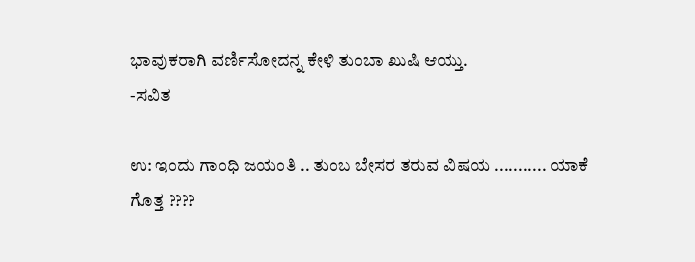ಭಾವುಕರಾಗಿ ವರ್ಣಿಸೋದನ್ನ ಕೇಳಿ ತುಂಬಾ ಖುಷಿ ಆಯ್ತು.
-ಸವಿತ

ಉ: ಇಂದು ಗಾಂಧಿ ಜಯಂತಿ .. ತುಂಬ ಬೇಸರ ತರುವ ವಿಷಯ ........... ಯಾಕೆ ಗೊತ್ತ ????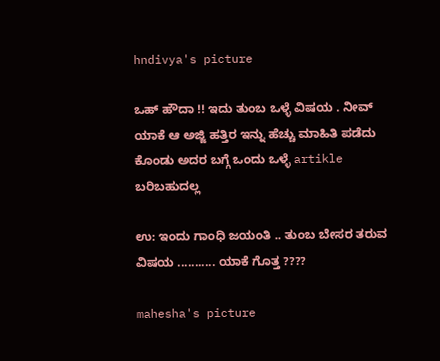hndivya's picture

ಒಹ್ ಹೌದಾ !! ಇದು ತುಂಬ ಒಳ್ಳೆ ವಿಷಯ . ನೀವ್ ಯಾಕೆ ಆ ಅಜ್ಜಿ ಹತ್ತಿರ ಇನ್ನು ಹೆಚ್ಚು ಮಾಹಿತಿ ಪಡೆದು ಕೊಂಡು ಅದರ ಬಗ್ಗೆ ಒಂದು ಒಳ್ಳೆ artikle ಬರಿಬಹುದಲ್ಲ

ಉ: ಇಂದು ಗಾಂಧಿ ಜಯಂತಿ .. ತುಂಬ ಬೇಸರ ತರುವ ವಿಷಯ ........... ಯಾಕೆ ಗೊತ್ತ ????

mahesha's picture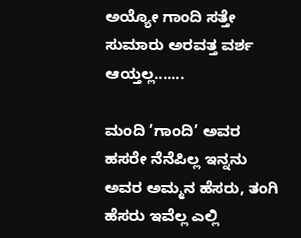ಅಯ್ಯೋ ಗಾಂದಿ ಸತ್ತೇ ಸುಮಾರು ಅರವತ್ತ ವರ್ಶ ಆಯ್ತಲ್ಲ.......

ಮಂದಿ ’ಗಾಂದಿ’ ಅವರ ಹಸರೇ ನೆನೆಪಿಲ್ಲ ಇನ್ನನು ಅವರ ಅಮ್ಮನ ಹೆಸರು, ತಂಗಿ ಹೆಸರು ಇವೆಲ್ಲ ಎಲ್ಲಿ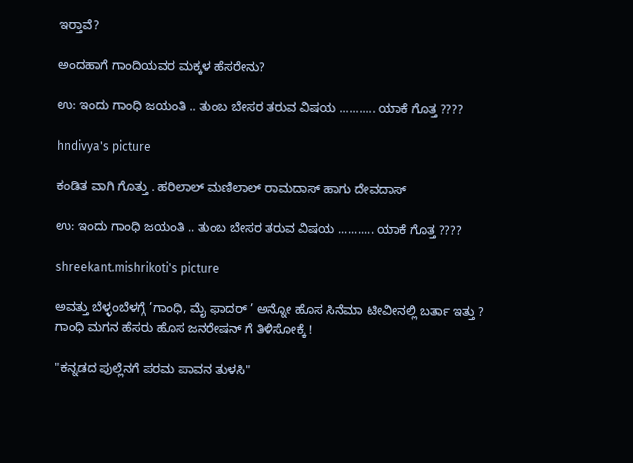ಇರ್‍ತಾವೆ?

ಅಂದಹಾಗೆ ಗಾಂದಿಯವರ ಮಕ್ಕಳ ಹೆಸರೇನು?

ಉ: ಇಂದು ಗಾಂಧಿ ಜಯಂತಿ .. ತುಂಬ ಬೇಸರ ತರುವ ವಿಷಯ ........... ಯಾಕೆ ಗೊತ್ತ ????

hndivya's picture

ಕಂಡಿತ ವಾಗಿ ಗೊತ್ತು . ಹರಿಲಾಲ್ ಮಣಿಲಾಲ್ ರಾಮದಾಸ್ ಹಾಗು ದೇವದಾಸ್

ಉ: ಇಂದು ಗಾಂಧಿ ಜಯಂತಿ .. ತುಂಬ ಬೇಸರ ತರುವ ವಿಷಯ ........... ಯಾಕೆ ಗೊತ್ತ ????

shreekant.mishrikoti's picture

ಅವತ್ತು ಬೆಳ್ಳಂಬೆಳಗ್ಗೆ ’ಗಾಂಧಿ, ಮೈ ಫಾದರ್ ’ ಅನ್ನೋ ಹೊಸ ಸಿನೆಮಾ ಟೀವೀನಲ್ಲಿ ಬರ್ತಾ ಇತ್ತು ?
ಗಾಂಧಿ ಮಗನ ಹೆಸರು ಹೊಸ ಜನರೇಷನ್ ಗೆ ತಿಳಿಸೋಕ್ಕೆ !

"ಕನ್ನಡದ ಪುಲ್ಲೆನಗೆ ಪರಮ ಪಾವನ ತುಳಸಿ"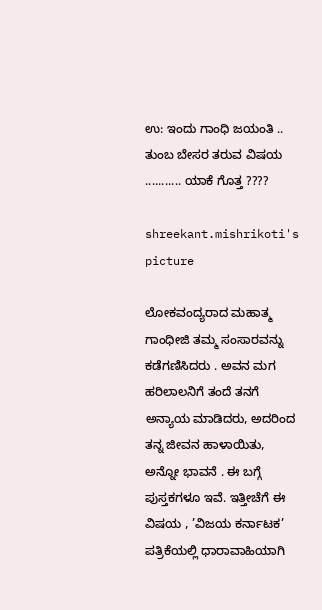ಉ: ಇಂದು ಗಾಂಧಿ ಜಯಂತಿ .. ತುಂಬ ಬೇಸರ ತರುವ ವಿಷಯ ........... ಯಾಕೆ ಗೊತ್ತ ????

shreekant.mishrikoti's picture

ಲೋಕವಂದ್ಯರಾದ ಮಹಾತ್ಮ ಗಾಂಧೀಜಿ ತಮ್ಮ ಸಂಸಾರವನ್ನು ಕಡೆಗಣಿಸಿದರು . ಅವನ ಮಗ ಹರಿಲಾಲನಿಗೆ ತಂದೆ ತನಗೆ ಅನ್ಯಾಯ ಮಾಡಿದರು, ಅದರಿಂದ ತನ್ನ ಜೀವನ ಹಾಳಾಯಿತು, ಅನ್ನೋ ಭಾವನೆ . ಈ ಬಗ್ಗೆ ಪುಸ್ತಕಗಳೂ ಇವೆ. ಇತ್ತೀಚೆಗೆ ಈ ವಿಷಯ , ’ವಿಜಯ ಕರ್ನಾಟಕ’ ಪತ್ರಿಕೆಯಲ್ಲಿ ಧಾರಾವಾಹಿಯಾಗಿ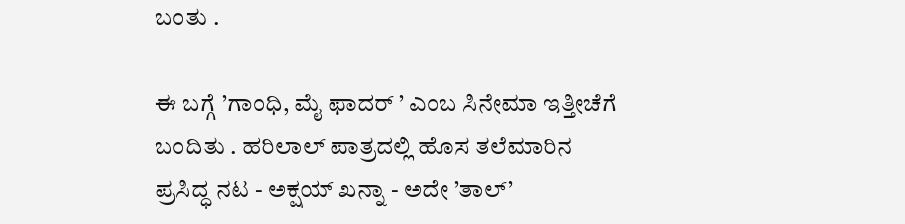ಬಂತು .

ಈ ಬಗ್ಗೆ ’ಗಾಂಧಿ, ಮೈ ಫಾದರ್ ’ ಎಂಬ ಸಿನೇಮಾ ಇತ್ತೀಚೆಗೆ ಬಂದಿತು . ಹರಿಲಾಲ್ ಪಾತ್ರದಲ್ಲಿ ಹೊಸ ತಲೆಮಾರಿನ ಪ್ರಸಿದ್ಧ ನಟ - ಅಕ್ಷಯ್ ಖನ್ನಾ - ಅದೇ ’ತಾಲ್’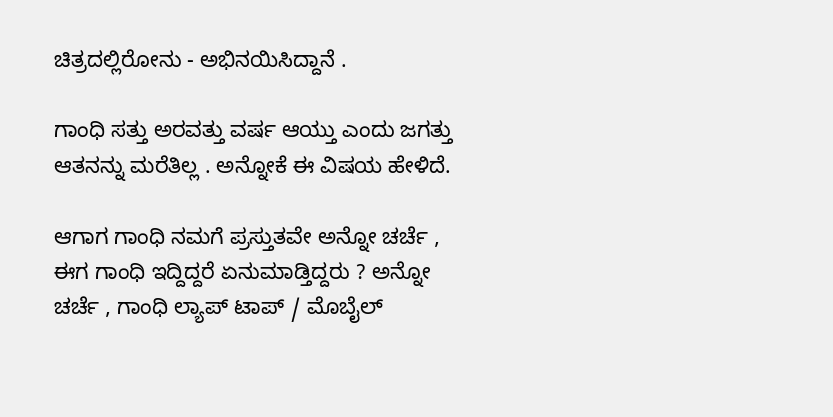ಚಿತ್ರದಲ್ಲಿರೋನು - ಅಭಿನಯಿಸಿದ್ದಾನೆ .

ಗಾಂಧಿ ಸತ್ತು ಅರವತ್ತು ವರ್ಷ ಆಯ್ತು ಎಂದು ಜಗತ್ತು ಆತನನ್ನು ಮರೆತಿಲ್ಲ . ಅನ್ನೋಕೆ ಈ ವಿಷಯ ಹೇಳಿದೆ.

ಆಗಾಗ ಗಾಂಧಿ ನಮಗೆ ಪ್ರಸ್ತುತವೇ ಅನ್ನೋ ಚರ್ಚೆ , ಈಗ ಗಾಂಧಿ ಇದ್ದಿದ್ದರೆ ಏನುಮಾಡ್ತಿದ್ದರು ? ಅನ್ನೋ ಚರ್ಚೆ , ಗಾಂಧಿ ಲ್ಯಾಪ್ ಟಾಪ್ / ಮೊಬೈಲ್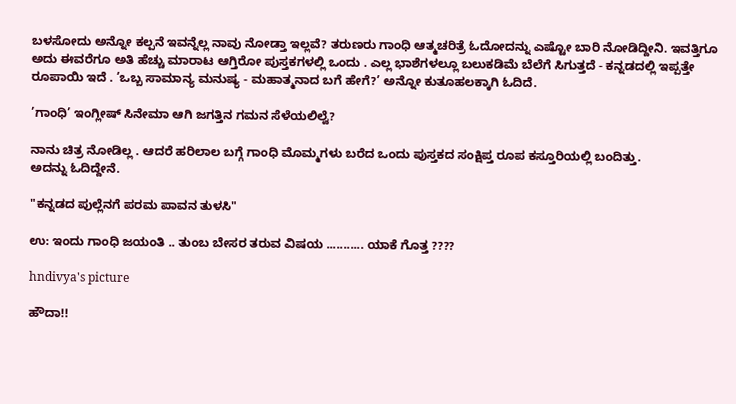ಬಳಸೋದು ಅನ್ನೋ ಕಲ್ಪನೆ ಇವನ್ನೆಲ್ಲ ನಾವು ನೋಡ್ತಾ ಇಲ್ಲವೆ? ತರುಣರು ಗಾಂಧಿ ಆತ್ಮಚರಿತ್ರೆ ಓದೋದನ್ನು ಎಷ್ಟೋ ಬಾರಿ ನೋಡಿದ್ದೀನಿ. ಇವತ್ತಿಗೂ ಅದು ಈವರೆಗೂ ಅತಿ ಹೆಚ್ಚು ಮಾರಾಟ ಆಗ್ತಿರೋ ಪುಸ್ತಕಗಳಲ್ಲಿ ಒಂದು . ಎಲ್ಲ ಭಾಶೆಗಳಲ್ಲೂ ಬಲುಕಡಿಮೆ ಬೆಲೆಗೆ ಸಿಗುತ್ತದೆ - ಕನ್ನಡದಲ್ಲಿ ಇಪ್ಪತ್ತೇ ರೂಪಾಯಿ ಇದೆ . ’ಒಬ್ಬ ಸಾಮಾನ್ಯ ಮನುಷ್ಯ - ಮಹಾತ್ಮನಾದ ಬಗೆ ಹೇಗೆ?’ ಅನ್ನೋ ಕುತೂಹಲಕ್ಕಾಗಿ ಓದಿದೆ.

’ಗಾಂಧಿ’ ಇಂಗ್ಲೀಷ್ ಸಿನೇಮಾ ಆಗಿ ಜಗತ್ತಿನ ಗಮನ ಸೆಳೆಯಲಿಲ್ವೆ?

ನಾನು ಚಿತ್ರ ನೋಡಿಲ್ಲ . ಆದರೆ ಹರಿಲಾಲ ಬಗ್ಗೆ ಗಾಂಧಿ ಮೊಮ್ಮಗಳು ಬರೆದ ಒಂದು ಪುಸ್ತಕದ ಸಂಕ್ಷಿಪ್ತ ರೂಪ ಕಸ್ತೂರಿಯಲ್ಲಿ ಬಂದಿತ್ತು.
ಅದನ್ನು ಓದಿದ್ದೇನೆ.

"ಕನ್ನಡದ ಪುಲ್ಲೆನಗೆ ಪರಮ ಪಾವನ ತುಳಸಿ"

ಉ: ಇಂದು ಗಾಂಧಿ ಜಯಂತಿ .. ತುಂಬ ಬೇಸರ ತರುವ ವಿಷಯ ........... ಯಾಕೆ ಗೊತ್ತ ????

hndivya's picture

ಹೌದಾ!!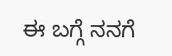ಈ ಬಗ್ಗೆ ನನಗೆ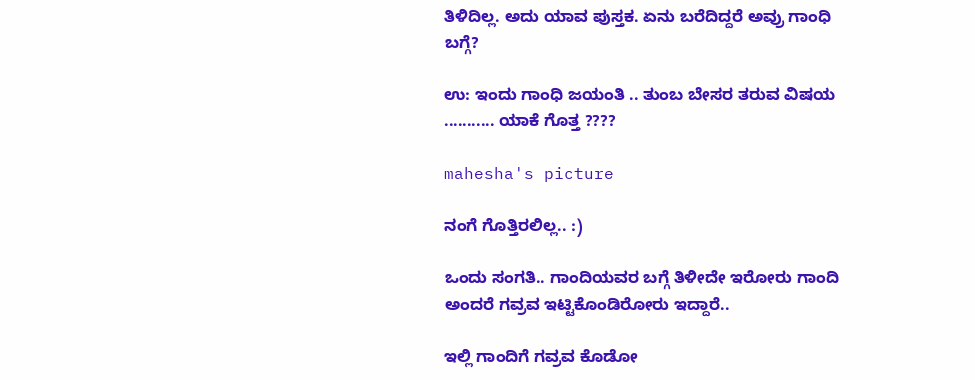ತಿಳಿದಿಲ್ಲ. ಅದು ಯಾವ ಪುಸ್ತಕ. ಏನು ಬರೆದಿದ್ದರೆ ಅವ್ರು ಗಾಂಧಿ ಬಗ್ಗೆ?

ಉ: ಇಂದು ಗಾಂಧಿ ಜಯಂತಿ .. ತುಂಬ ಬೇಸರ ತರುವ ವಿಷಯ ........... ಯಾಕೆ ಗೊತ್ತ ????

mahesha's picture

ನಂಗೆ ಗೊತ್ತಿರಲಿಲ್ಲ.. :)

ಒಂದು ಸಂಗತಿ.. ಗಾಂದಿಯವರ ಬಗ್ಗೆ ತಿಳೀದೇ ಇರೋರು ಗಾಂದಿ ಅಂದರೆ ಗವ್ರವ ಇಟ್ಟಿಕೊಂಡಿರೋರು ಇದ್ದಾರೆ..

ಇಲ್ಲಿ ಗಾಂದಿಗೆ ಗವ್ರವ ಕೊಡೋ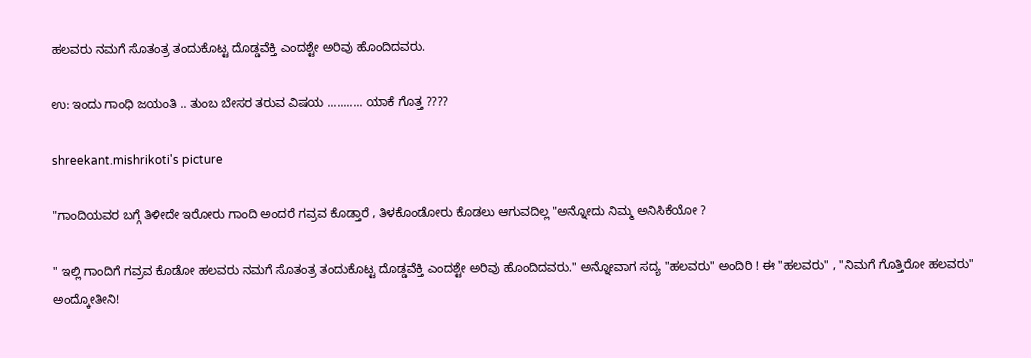ಹಲವರು ನಮಗೆ ಸೊತಂತ್ರ ತಂದುಕೊಟ್ಟ ದೊಡ್ಡವೆಕ್ತಿ ಎಂದಶ್ಟೇ ಅರಿವು ಹೊಂದಿದವರು.

ಉ: ಇಂದು ಗಾಂಧಿ ಜಯಂತಿ .. ತುಂಬ ಬೇಸರ ತರುವ ವಿಷಯ ........... ಯಾಕೆ ಗೊತ್ತ ????

shreekant.mishrikoti's picture

"ಗಾಂದಿಯವರ ಬಗ್ಗೆ ತಿಳೀದೇ ಇರೋರು ಗಾಂದಿ ಅಂದರೆ ಗವ್ರವ ಕೊಡ್ತಾರೆ , ತಿಳಕೊಂಡೋರು ಕೊಡಲು ಆಗುವದಿಲ್ಲ "ಅನ್ನೋದು ನಿಮ್ಮ ಅನಿಸಿಕೆಯೋ ?

" ಇಲ್ಲಿ ಗಾಂದಿಗೆ ಗವ್ರವ ಕೊಡೋ ಹಲವರು ನಮಗೆ ಸೊತಂತ್ರ ತಂದುಕೊಟ್ಟ ದೊಡ್ಡವೆಕ್ತಿ ಎಂದಶ್ಟೇ ಅರಿವು ಹೊಂದಿದವರು." ಅನ್ನೋವಾಗ ಸದ್ಯ "ಹಲವರು" ಅಂದಿರಿ ! ಈ "ಹಲವರು" , "ನಿಮಗೆ ಗೊತ್ತಿರೋ ಹಲವರು" ಅಂದ್ಕೋತೀನಿ!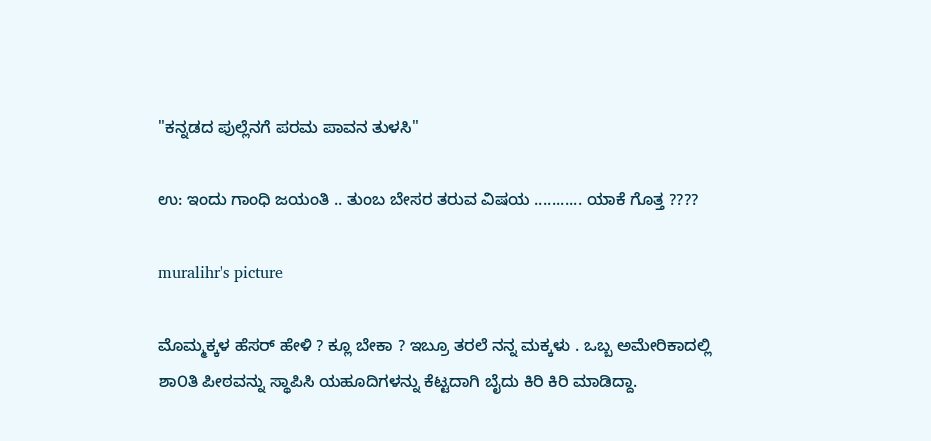"ಕನ್ನಡದ ಪುಲ್ಲೆನಗೆ ಪರಮ ಪಾವನ ತುಳಸಿ"

ಉ: ಇಂದು ಗಾಂಧಿ ಜಯಂತಿ .. ತುಂಬ ಬೇಸರ ತರುವ ವಿಷಯ ........... ಯಾಕೆ ಗೊತ್ತ ????

muralihr's picture

ಮೊಮ್ಮಕ್ಕಳ ಹೆಸರ್ ಹೇಳಿ ? ಕ್ಲೂ ಬೇಕಾ ? ಇಬ್ರೂ ತರಲೆ ನನ್ನ ಮಕ್ಕಳು . ಒಬ್ಬ ಅಮೇರಿಕಾದಲ್ಲಿ
ಶಾ೦ತಿ ಪೀಠವನ್ನು ಸ್ಥಾಪಿಸಿ ಯಹೂದಿಗಳನ್ನು ಕೆಟ್ಟದಾಗಿ ಬೈದು ಕಿರಿ ಕಿರಿ ಮಾಡಿದ್ದಾ.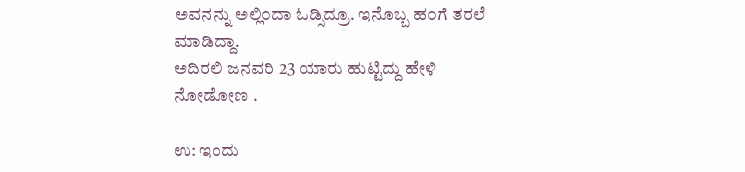ಅವನನ್ನು ಅಲ್ಲಿ೦ದಾ ಓಡ್ಸಿದ್ರೂ. ಇನೊಬ್ಬ ಹ೦ಗೆ ತರಲೆ ಮಾಡಿದ್ದಾ.
ಅದಿರಲಿ ಜನವರಿ 23 ಯಾರು ಹುಟ್ಟಿದ್ದು ಹೇಳಿ ನೋಡೋಣ .

ಉ: ಇಂದು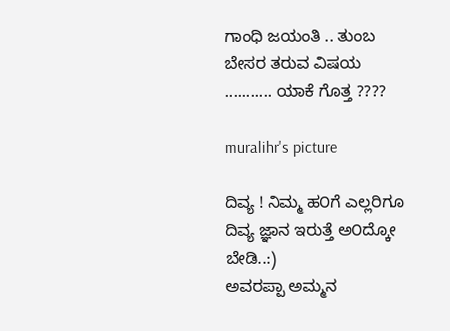ಗಾಂಧಿ ಜಯಂತಿ .. ತುಂಬ ಬೇಸರ ತರುವ ವಿಷಯ ........... ಯಾಕೆ ಗೊತ್ತ ????

muralihr's picture

ದಿವ್ಯ ! ನಿಮ್ಮ ಹ೦ಗೆ ಎಲ್ಲರಿಗೂ ದಿವ್ಯ ಜ್ಞಾನ ಇರುತ್ತೆ ಅ೦ದ್ಕೋ ಬೇಡಿ..:)
ಅವರಪ್ಪಾ ಅಮ್ಮನ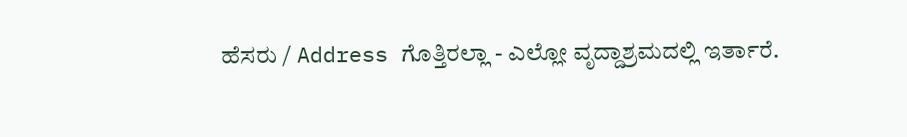ಹೆಸರು / Address ಗೊತ್ತಿರಲ್ಲಾ - ಎಲ್ಲೋ ವೃದ್ದಾಶ್ರಮದಲ್ಲಿ ಇರ್ತಾರೆ.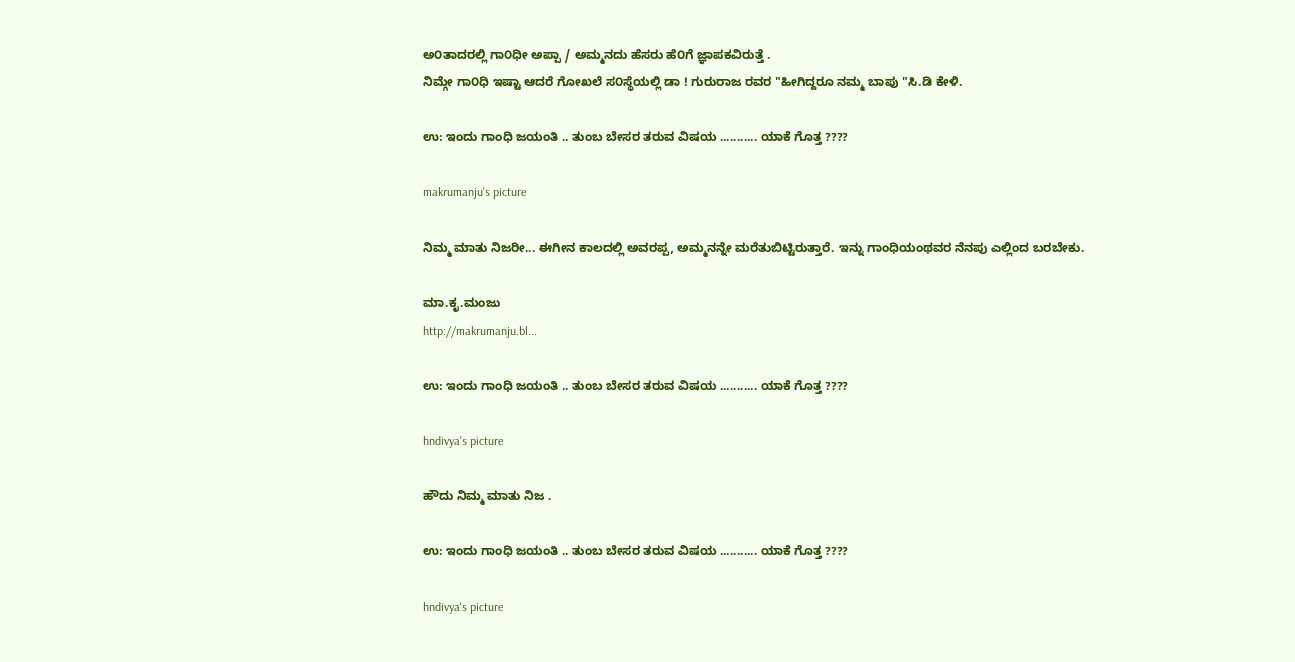ಅ೦ತಾದರಲ್ಲಿ ಗಾ೦ಧೀ ಅಪ್ಪಾ / ಅಮ್ಮನದು ಹೆಸರು ಹೆ೦ಗೆ ಜ್ಞಾಪಕವಿರುತ್ತೆ .
ನಿಮ್ಗೇ ಗಾ೦ಧಿ ಇಷ್ಟಾ ಆದರೆ ಗೋಖಲೆ ಸ೦ಸ್ಥೆಯಲ್ಲಿ ಡಾ ! ಗುರುರಾಜ ರವರ "ಹೀಗಿದ್ದರೂ ನಮ್ಮ ಬಾಪು "ಸಿ.ಡಿ ಕೇಳಿ.

ಉ: ಇಂದು ಗಾಂಧಿ ಜಯಂತಿ .. ತುಂಬ ಬೇಸರ ತರುವ ವಿಷಯ ........... ಯಾಕೆ ಗೊತ್ತ ????

makrumanju's picture

ನಿಮ್ಮ ಮಾತು ನಿಜರೀ... ಈಗೀನ ಕಾಲದಲ್ಲಿ ಅವರಪ್ಪ, ಅಮ್ಮನನ್ನೇ ಮರೆತುಬಿಟ್ಟಿರುತ್ತಾರೆ. ಇನ್ನು ಗಾಂಧಿಯಂಥವರ ನೆನಪು ಎಲ್ಲಿಂದ ಬರಬೇಕು.

ಮಾ.ಕೃ.ಮಂಜು
http://makrumanju.bl...

ಉ: ಇಂದು ಗಾಂಧಿ ಜಯಂತಿ .. ತುಂಬ ಬೇಸರ ತರುವ ವಿಷಯ ........... ಯಾಕೆ ಗೊತ್ತ ????

hndivya's picture

ಹೌದು ನಿಮ್ಮ ಮಾತು ನಿಜ .

ಉ: ಇಂದು ಗಾಂಧಿ ಜಯಂತಿ .. ತುಂಬ ಬೇಸರ ತರುವ ವಿಷಯ ........... ಯಾಕೆ ಗೊತ್ತ ????

hndivya's picture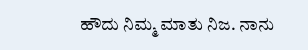ಹೌದು ನಿಮ್ಮ ಮಾತು ನಿಜ. ನಾನು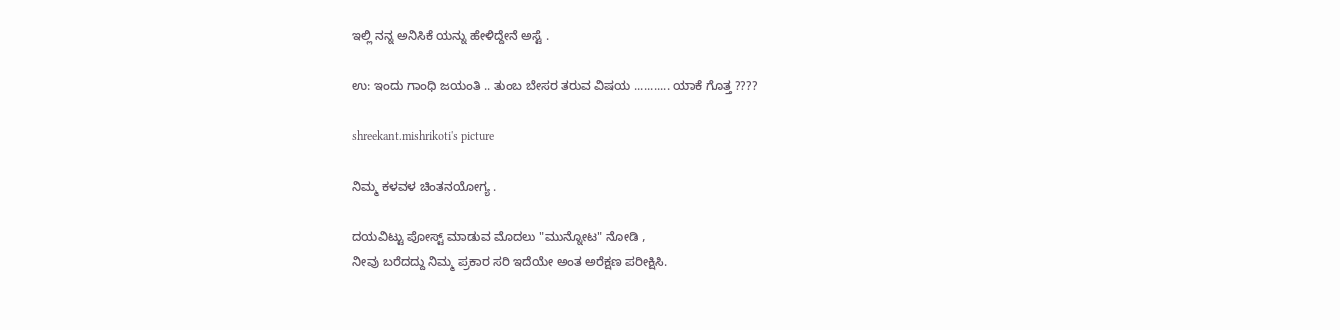ಇಲ್ಲಿ ನನ್ನ ಅನಿಸಿಕೆ ಯನ್ನು ಹೇಳಿದ್ದೇನೆ ಅಸ್ಟೆ .

ಉ: ಇಂದು ಗಾಂಧಿ ಜಯಂತಿ .. ತುಂಬ ಬೇಸರ ತರುವ ವಿಷಯ ........... ಯಾಕೆ ಗೊತ್ತ ????

shreekant.mishrikoti's picture

ನಿಮ್ಮ ಕಳವಳ ಚಿಂತನಯೋಗ್ಯ .

ದಯವಿಟ್ಟು ಪೋಸ್ಟ್ ಮಾಡುವ ಮೊದಲು "ಮುನ್ನೋಟ" ನೋಡಿ ,
ನೀವು ಬರೆದದ್ದು ನಿಮ್ಮ ಪ್ರಕಾರ ಸರಿ ಇದೆಯೇ ಅಂತ ಅರೆಕ್ಷಣ ಪರೀಕ್ಷಿಸಿ.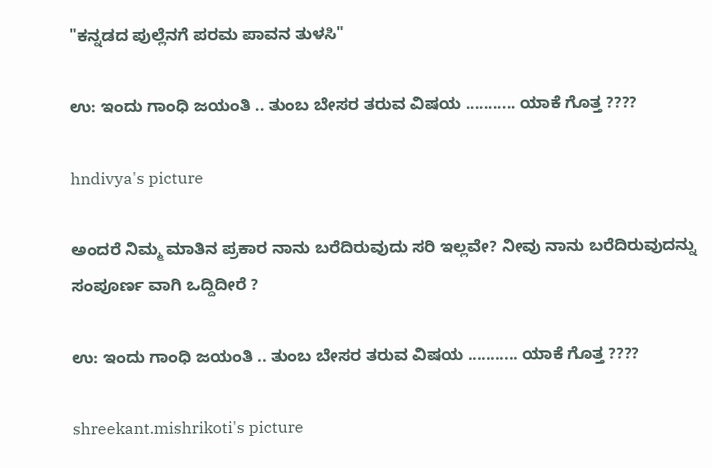"ಕನ್ನಡದ ಪುಲ್ಲೆನಗೆ ಪರಮ ಪಾವನ ತುಳಸಿ"

ಉ: ಇಂದು ಗಾಂಧಿ ಜಯಂತಿ .. ತುಂಬ ಬೇಸರ ತರುವ ವಿಷಯ ........... ಯಾಕೆ ಗೊತ್ತ ????

hndivya's picture

ಅಂದರೆ ನಿಮ್ಮ ಮಾತಿನ ಪ್ರಕಾರ ನಾನು ಬರೆದಿರುವುದು ಸರಿ ಇಲ್ಲವೇ? ನೀವು ನಾನು ಬರೆದಿರುವುದನ್ನು ಸಂಪೂರ್ಣ ವಾಗಿ ಒದ್ದಿದೀರೆ ?

ಉ: ಇಂದು ಗಾಂಧಿ ಜಯಂತಿ .. ತುಂಬ ಬೇಸರ ತರುವ ವಿಷಯ ........... ಯಾಕೆ ಗೊತ್ತ ????

shreekant.mishrikoti's picture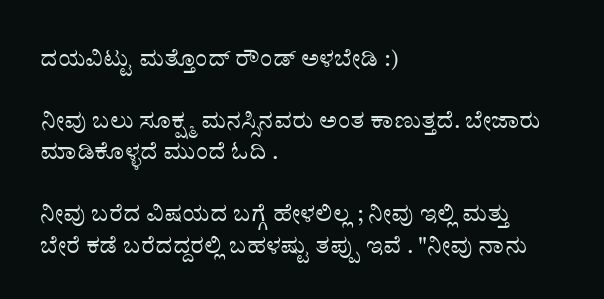ದಯವಿಟ್ಟು ಮತ್ತೊಂದ್ ರೌಂಡ್ ಅಳಬೇಡಿ :)

ನೀವು ಬಲು ಸೂಕ್ಷ್ಮ ಮನಸ್ಸಿನವರು ಅಂತ ಕಾಣುತ್ತದೆ. ಬೇಜಾರು ಮಾಡಿಕೊಳ್ಳದೆ ಮುಂದೆ ಓದಿ .

ನೀವು ಬರೆದ ವಿಷಯದ ಬಗ್ಗೆ ಹೇಳಲಿಲ್ಲ ; ನೀವು ಇಲ್ಲಿ ಮತ್ತು ಬೇರೆ ಕಡೆ ಬರೆದದ್ದರಲ್ಲಿ ಬಹಳಷ್ಟು ತಪ್ಪು ಇವೆ . "ನೀವು ನಾನು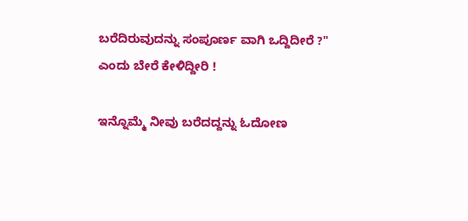ಬರೆದಿರುವುದನ್ನು ಸಂಪೂರ್ಣ ವಾಗಿ ಒದ್ದಿದೀರೆ ?" ಎಂದು ಬೇರೆ ಕೇಳಿದ್ದೀರಿ !

ಇನ್ನೊಮ್ಮೆ ನೀವು ಬರೆದದ್ದನ್ನು ಓದೋಣ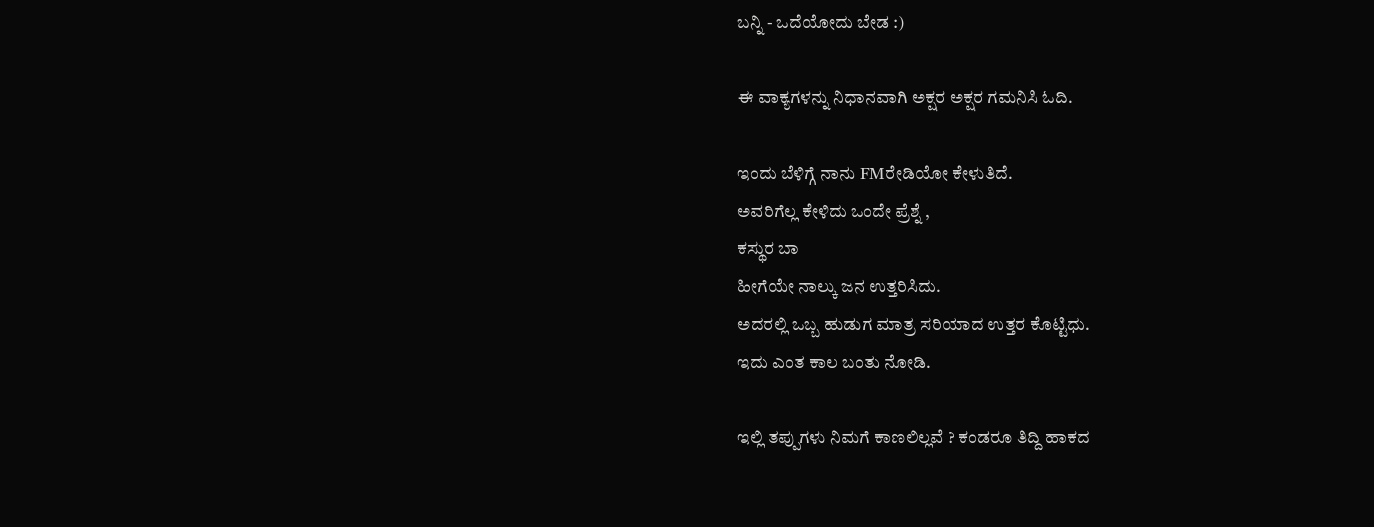ಬನ್ನಿ - ಒದೆಯೋದು ಬೇಡ :)

ಈ ವಾಕ್ಯಗಳನ್ನು ನಿಧಾನವಾಗಿ ಅಕ್ಷರ ಅಕ್ಷರ ಗಮನಿಸಿ ಓದಿ.

ಇಂದು ಬೆಳಿಗ್ಗೆ ನಾನು FMರೇಡಿಯೋ ಕೇಳುತಿದೆ.
ಅವರಿಗೆಲ್ಲ ಕೇಳಿದು ಒಂದೇ ಪ್ರೆಶ್ನೆ ,
ಕಸ್ಥುರ ಬಾ
ಹೀಗೆಯೇ ನಾಲ್ಕು ಜನ ಉತ್ತರಿಸಿದು.
ಅದರಲ್ಲಿ ಒಬ್ಬ ಹುಡುಗ ಮಾತ್ರ ಸರಿಯಾದ ಉತ್ತರ ಕೊಟ್ಟಿಧು.
ಇದು ಎಂತ ಕಾಲ ಬಂತು ನೋಡಿ.

ಇಲ್ಲಿ ತಪ್ಪುಗಳು ನಿಮಗೆ ಕಾಣಲಿಲ್ಲವೆ ? ಕಂಡರೂ ತಿದ್ದಿ ಹಾಕದ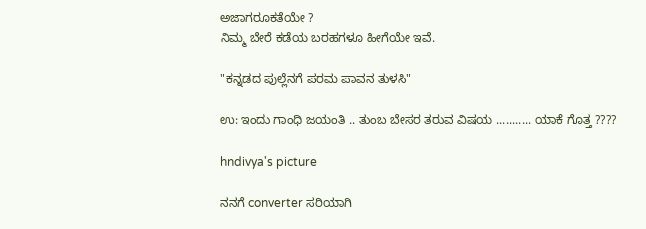ಅಜಾಗರೂಕತೆಯೇ ?
ನಿಮ್ಮ ಬೇರೆ ಕಡೆಯ ಬರಹಗಳೂ ಹೀಗೆಯೇ ಇವೆ.

"ಕನ್ನಡದ ಪುಲ್ಲೆನಗೆ ಪರಮ ಪಾವನ ತುಳಸಿ"

ಉ: ಇಂದು ಗಾಂಧಿ ಜಯಂತಿ .. ತುಂಬ ಬೇಸರ ತರುವ ವಿಷಯ ........... ಯಾಕೆ ಗೊತ್ತ ????

hndivya's picture

ನನಗೆ converter ಸರಿಯಾಗಿ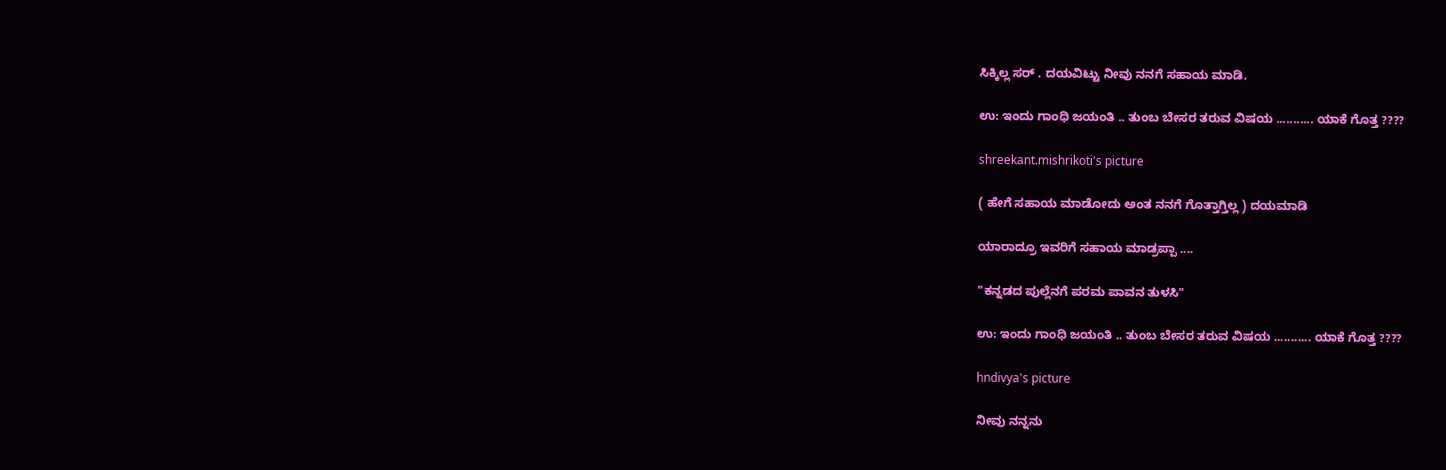ಸಿಕ್ಕಿಲ್ಲ ಸರ್ . ದಯವಿಟ್ಟು ನೀವು ನನಗೆ ಸಹಾಯ ಮಾಡಿ.

ಉ: ಇಂದು ಗಾಂಧಿ ಜಯಂತಿ .. ತುಂಬ ಬೇಸರ ತರುವ ವಿಷಯ ........... ಯಾಕೆ ಗೊತ್ತ ????

shreekant.mishrikoti's picture

( ಹೇಗೆ ಸಹಾಯ ಮಾಡೋದು ಅಂತ ನನಗೆ ಗೊತ್ತಾಗ್ತಿಲ್ಲ ) ದಯಮಾಡಿ

ಯಾರಾದ್ರೂ ಇವರಿಗೆ ಸಹಾಯ ಮಾಡ್ರಪ್ಪಾ ....

"ಕನ್ನಡದ ಪುಲ್ಲೆನಗೆ ಪರಮ ಪಾವನ ತುಳಸಿ"

ಉ: ಇಂದು ಗಾಂಧಿ ಜಯಂತಿ .. ತುಂಬ ಬೇಸರ ತರುವ ವಿಷಯ ........... ಯಾಕೆ ಗೊತ್ತ ????

hndivya's picture

ನೀವು ನನ್ನನು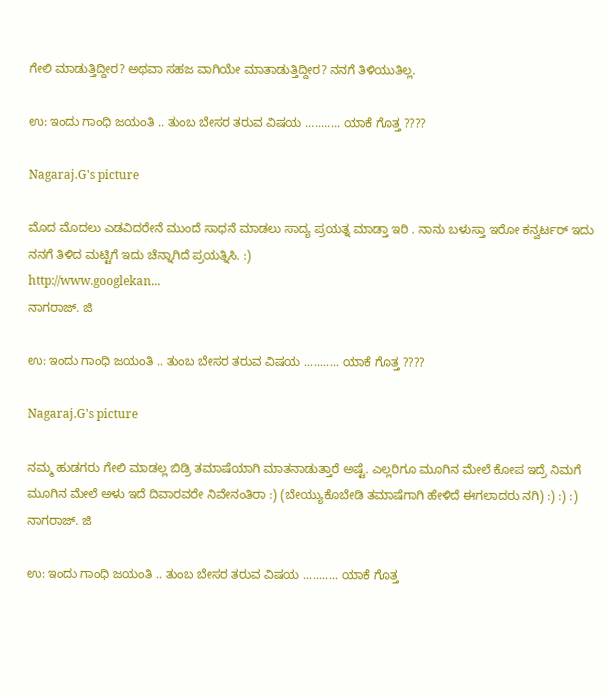ಗೇಲಿ ಮಾಡುತ್ತಿದ್ದೀರ? ಅಥವಾ ಸಹಜ ವಾಗಿಯೇ ಮಾತಾಡುತ್ತಿದ್ದೀರ? ನನಗೆ ತಿಳಿಯುತಿಲ್ಲ.

ಉ: ಇಂದು ಗಾಂಧಿ ಜಯಂತಿ .. ತುಂಬ ಬೇಸರ ತರುವ ವಿಷಯ ........... ಯಾಕೆ ಗೊತ್ತ ????

Nagaraj.G's picture

ಮೊದ ಮೊದಲು ಎಡವಿದರೇನೆ ಮುಂದೆ ಸಾಧನೆ ಮಾಡಲು ಸಾದ್ಯ ಪ್ರಯತ್ನ ಮಾಡ್ತಾ ಇರಿ . ನಾನು ಬಳುಸ್ತಾ ಇರೋ ಕನ್ವರ್ಟರ್ ಇದು ನನಗೆ ತಿಳಿದ ಮಟ್ಟಿಗೆ ಇದು ಚೆನ್ನಾಗಿದೆ ಪ್ರಯತ್ನಿಸಿ. :)
http://www.googlekan...
ನಾಗರಾಜ್. ಜಿ

ಉ: ಇಂದು ಗಾಂಧಿ ಜಯಂತಿ .. ತುಂಬ ಬೇಸರ ತರುವ ವಿಷಯ ........... ಯಾಕೆ ಗೊತ್ತ ????

Nagaraj.G's picture

ನಮ್ಮ ಹುಡಗರು ಗೇಲಿ ಮಾಡಲ್ಲ ಬಿಡ್ರಿ ತಮಾಷೆಯಾಗಿ ಮಾತನಾಡುತ್ತಾರೆ ಅಷ್ಟೆ. ಎಲ್ಲರಿಗೂ ಮೂಗಿನ ಮೇಲೆ ಕೋಪ ಇದ್ರೆ ನಿಮಗೆ ಮೂಗಿನ ಮೇಲೆ ಅಳು ಇದೆ ದಿವಾರವರೇ ನಿವೇನಂತಿರಾ :) (ಬೇಯ್ಯುಕೊಬೇಡಿ ತಮಾಷೆಗಾಗಿ ಹೇಳಿದೆ ಈಗಲಾದರು ನಗಿ) :) :) :)
ನಾಗರಾಜ್. ಜಿ

ಉ: ಇಂದು ಗಾಂಧಿ ಜಯಂತಿ .. ತುಂಬ ಬೇಸರ ತರುವ ವಿಷಯ ........... ಯಾಕೆ ಗೊತ್ತ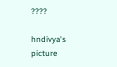????

hndivya's picture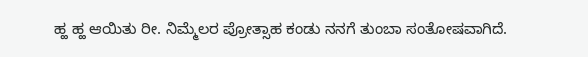ಹ್ಹ ಹ್ಹ ಆಯಿತು ರೀ. ನಿಮ್ಮೆಲರ ಪ್ರೋತ್ಸಾಹ ಕಂಡು ನನಗೆ ತುಂಬಾ ಸಂತೋಷವಾಗಿದೆ.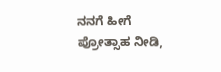ನನಗೆ ಹೀಗೆ ಪ್ರೋತ್ಸಾಹ ನೀಡಿ,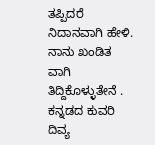ತಪ್ಪಿದರೆ ನಿದಾನವಾಗಿ ಹೇಳಿ. ನಾನು ಖಂಡಿತ ವಾಗಿ ತಿದ್ದಿಕೊಳ್ಳುತೇನೆ .
ಕನ್ನಡದ ಕುವರಿ
ದಿವ್ಯ